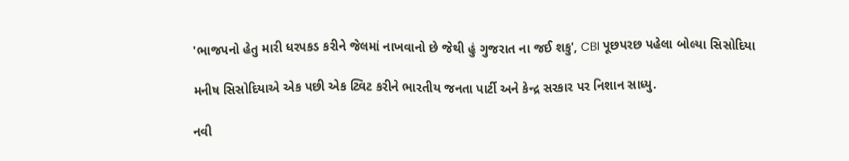'ભાજપનો હેતુ મારી ધરપકડ કરીને જેલમાં નાખવાનો છે જેથી હું ગુજરાત ના જઈ શકુ', CBI પૂછપરછ પહેલા બોલ્યા સિસોદિયા

મનીષ સિસોદિયાએ એક પછી એક ટ્વિટ કરીને ભારતીય જનતા પાર્ટી અને કેન્દ્ર સરકાર પર નિશાન સાધ્યુ.

નવી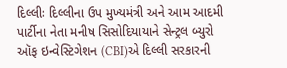દિલ્લીઃ દિલ્લીના ઉપ મુખ્યમંત્રી અને આમ આદમી પાર્ટીના નેતા મનીષ સિસોદિયાયાને સેન્ટ્રલ બ્યુરો ઑફ ઇન્વેસ્ટિગેશન (CBI)એ દિલ્લી સરકારની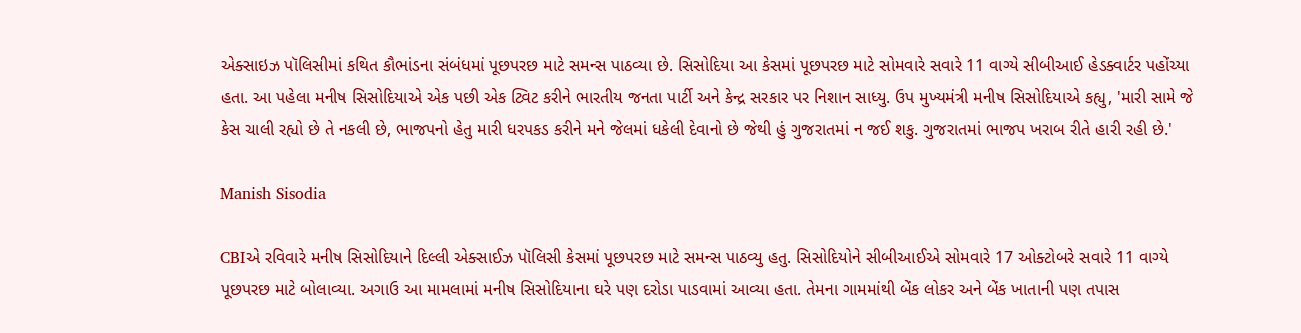એક્સાઇઝ પૉલિસીમાં કથિત કૌભાંડના સંબંધમાં પૂછપરછ માટે સમન્સ પાઠવ્યા છે. સિસોદિયા આ કેસમાં પૂછપરછ માટે સોમવારે સવારે 11 વાગ્યે સીબીઆઈ હેડક્વાર્ટર પહોંચ્યા હતા. આ પહેલા મનીષ સિસોદિયાએ એક પછી એક ટ્વિટ કરીને ભારતીય જનતા પાર્ટી અને કેન્દ્ર સરકાર પર નિશાન સાધ્યુ. ઉપ મુખ્યમંત્રી મનીષ સિસોદિયાએ કહ્યુ, 'મારી સામે જે કેસ ચાલી રહ્યો છે તે નકલી છે, ભાજપનો હેતુ મારી ધરપકડ કરીને મને જેલમાં ધકેલી દેવાનો છે જેથી હું ગુજરાતમાં ન જઈ શકુ. ગુજરાતમાં ભાજપ ખરાબ રીતે હારી રહી છે.'

Manish Sisodia

CBIએ રવિવારે મનીષ સિસોદિયાને દિલ્લી એક્સાઈઝ પૉલિસી કેસમાં પૂછપરછ માટે સમન્સ પાઠવ્યુ હતુ. સિસોદિયોને સીબીઆઈએ સોમવારે 17 ઓક્ટોબરે સવારે 11 વાગ્યે પૂછપરછ માટે બોલાવ્યા. અગાઉ આ મામલામાં મનીષ સિસોદિયાના ઘરે પણ દરોડા પાડવામાં આવ્યા હતા. તેમના ગામમાંથી બેંક લોકર અને બેંક ખાતાની પણ તપાસ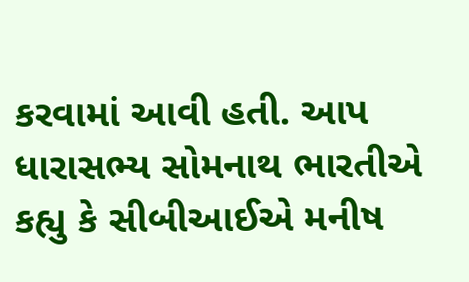કરવામાં આવી હતી. આપ ધારાસભ્ય સોમનાથ ભારતીએ કહ્યુ કે સીબીઆઈએ મનીષ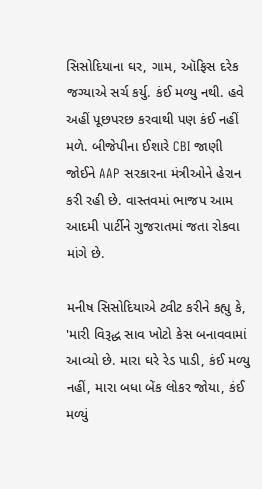સિસોદિયાના ઘર, ગામ, ઑફિસ દરેક જગ્યાએ સર્ચ કર્યુ. કંઈ મળ્યુ નથી. હવે અહીં પૂછપરછ કરવાથી પણ કંઈ નહીં મળે. બીજેપીના ઈશારે CBI જાણી જોઈને AAP સરકારના મંત્રીઓને હેરાન કરી રહી છે. વાસ્તવમાં ભાજપ આમ આદમી પાર્ટીને ગુજરાતમાં જતા રોકવા માંગે છે.

મનીષ સિસોદિયાએ ટ્વીટ કરીને કહ્યુ કે, 'મારી વિરૂદ્ધ સાવ ખોટો કેસ બનાવવામાં આવ્યો છે. મારા ઘરે રેડ પાડી, કંઈ મળ્યુ નહીં, મારા બધા બેંક લોકર જોયા, કંઈ મળ્યું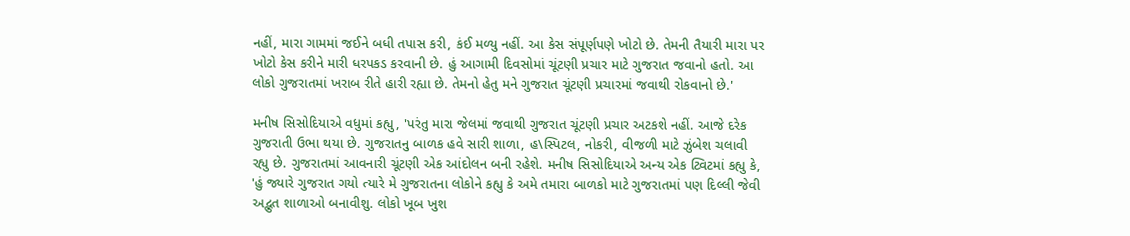નહીં, મારા ગામમાં જઈને બધી તપાસ કરી, કંઈ મળ્યુ નહીં. આ કેસ સંપૂર્ણપણે ખોટો છે. તેમની તૈયારી મારા પર ખોટો કેસ કરીને મારી ધરપકડ કરવાની છે. હું આગામી દિવસોમાં ચૂંટણી પ્રચાર માટે ગુજરાત જવાનો હતો. આ લોકો ગુજરાતમાં ખરાબ રીતે હારી રહ્યા છે. તેમનો હેતુ મને ગુજરાત ચૂંટણી પ્રચારમાં જવાથી રોકવાનો છે.'

મનીષ સિસોદિયાએ વધુમાં કહ્યુ, 'પરંતુ મારા જેલમાં જવાથી ગુજરાત ચૂંટણી પ્રચાર અટકશે નહીં. આજે દરેક ગુજરાતી ઉભા થયા છે. ગુજરાતનુ બાળક હવે સારી શાળા, હ\સ્પિટલ, નોકરી, વીજળી માટે ઝુંબેશ ચલાવી રહ્યુ છે. ગુજરાતમાં આવનારી ચૂંટણી એક આંદોલન બની રહેશે. મનીષ સિસોદિયાએ અન્ય એક ટ્વિટમાં કહ્યુ કે, 'હું જ્યારે ગુજરાત ગયો ત્યારે મે ગુજરાતના લોકોને કહ્યુ કે અમે તમારા બાળકો માટે ગુજરાતમાં પણ દિલ્લી જેવી અદ્ભુત શાળાઓ બનાવીશુ. લોકો ખૂબ ખુશ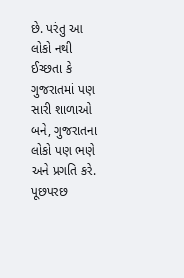છે. પરંતુ આ લોકો નથી ઈચ્છતા કે ગુજરાતમાં પણ સારી શાળાઓ બને, ગુજરાતના લોકો પણ ભણે અને પ્રગતિ કરે. પૂછપરછ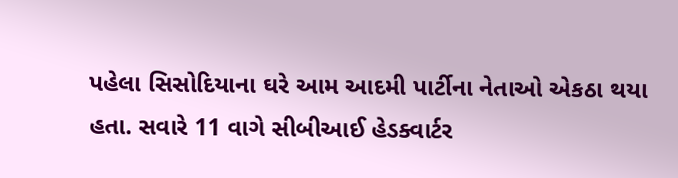પહેલા સિસોદિયાના ઘરે આમ આદમી પાર્ટીના નેતાઓ એકઠા થયા હતા. સવારે 11 વાગે સીબીઆઈ હેડક્વાર્ટર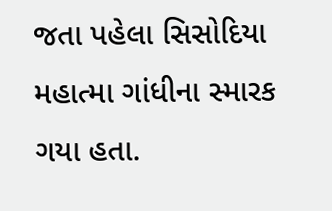જતા પહેલા સિસોદિયા મહાત્મા ગાંધીના સ્મારક ગયા હતા.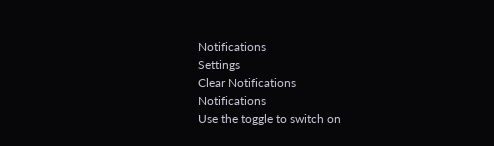Notifications
Settings
Clear Notifications
Notifications
Use the toggle to switch on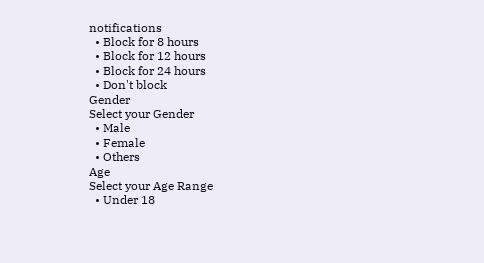notifications
  • Block for 8 hours
  • Block for 12 hours
  • Block for 24 hours
  • Don't block
Gender
Select your Gender
  • Male
  • Female
  • Others
Age
Select your Age Range
  • Under 18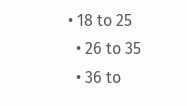• 18 to 25
  • 26 to 35
  • 36 to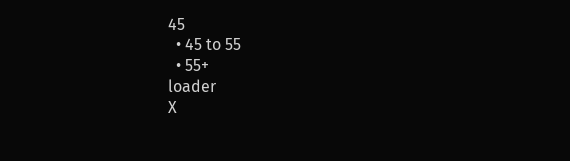45
  • 45 to 55
  • 55+
loader
X